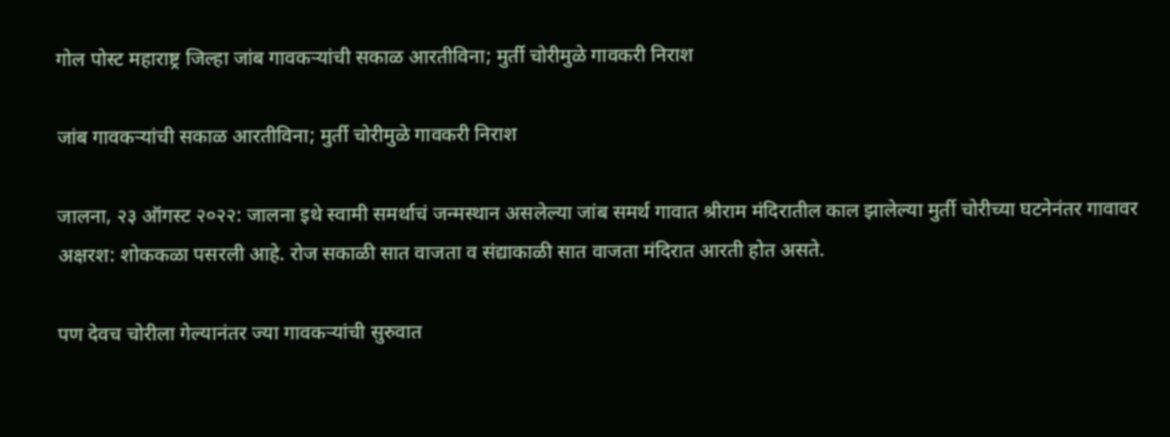गोल पोस्ट महाराष्ट्र जिल्हा जांब गावकऱ्यांची सकाळ आरतीविना; मुर्ती चोरीमुळे गावकरी निराश

जांब गावकऱ्यांची सकाळ आरतीविना; मुर्ती चोरीमुळे गावकरी निराश

जालना, २३ ऑगस्ट २०२२: जालना इथे स्वामी समर्थाचं जन्मस्थान असलेल्या जांब समर्थ गावात श्रीराम मंदिरातील काल झालेल्या मुर्ती चोरीच्या घटनेनंतर गावावर अक्षरश: शोककळा पसरली आहे. रोज सकाळी सात वाजता व संद्याकाळी सात वाजता मंदिरात आरती होत असते.

पण देवच चोरीला गेल्यानंतर ज्या गावकऱ्यांची सुरुवात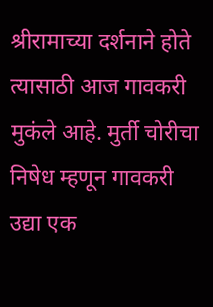श्रीरामाच्या दर्शनाने होते त्यासाठी आज गावकरी मुकंले आहे. मुर्ती चोरीचा निषेध म्हणून गावकरी उद्या एक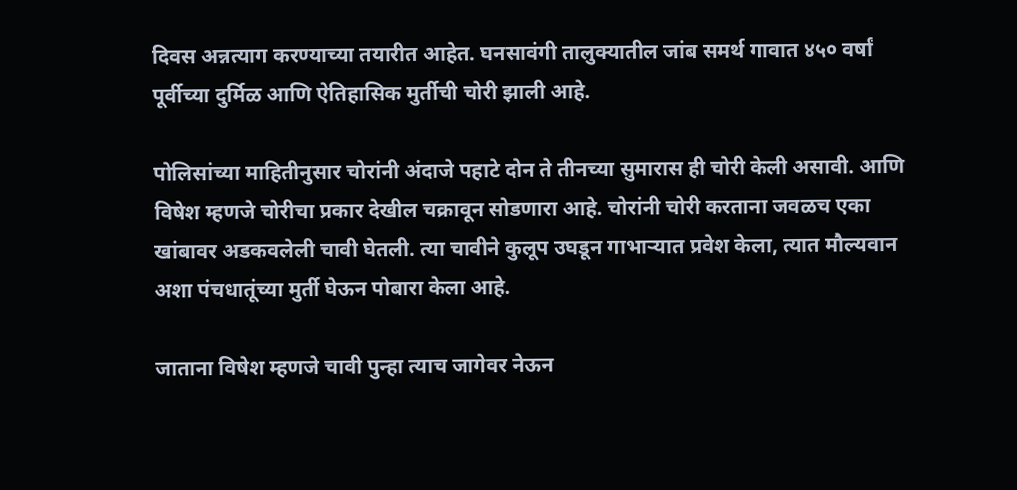दिवस अन्नत्याग करण्याच्या तयारीत आहेत. घनसावंगी तालुक्यातील जांब समर्थ गावात ४५० वर्षां पूर्वीच्या दुर्मिळ आणि ऐतिहासिक मुर्तीची चोरी झाली आहे.

पोलिसांच्या माहितीनुसार चोरांनी अंदाजे पहाटे दोन ते तीनच्या सुमारास ही चोरी केली असावी. आणि विषेश म्हणजे चोरीचा प्रकार देखील चक्रावून सोडणारा आहे. चोरांनी चोरी करताना जवळच एका खांबावर अडकवलेली चावी घेतली. त्या चावीने कुलूप उघडून गाभाऱ्यात प्रवेश केला, त्यात मौल्यवान अशा पंचधातूंच्या मुर्ती घेऊन पोबारा केला आहे.

जाताना विषेश म्हणजे चावी पुन्हा त्याच जागेवर नेऊन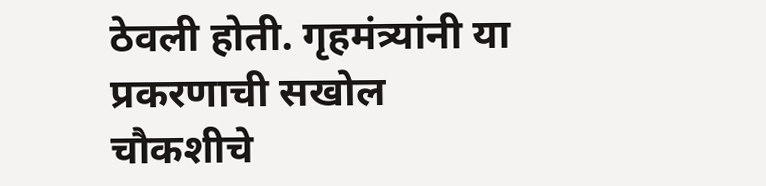ठेवली होती. गृहमंत्र्यांनी या प्रकरणाची सखोल चौकशीचे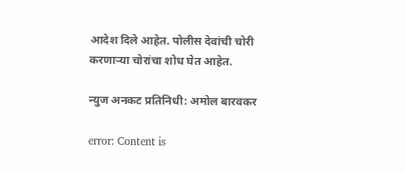आदेश दिले आहेत. पोलीस देवांची चोरी करणाऱ्या चोरांचा शोध घेत आहेत.

न्युज अनकट प्रतिनिधी: अमोल बारवकर

error: Content is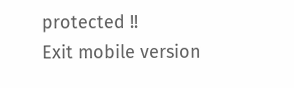protected !!
Exit mobile version